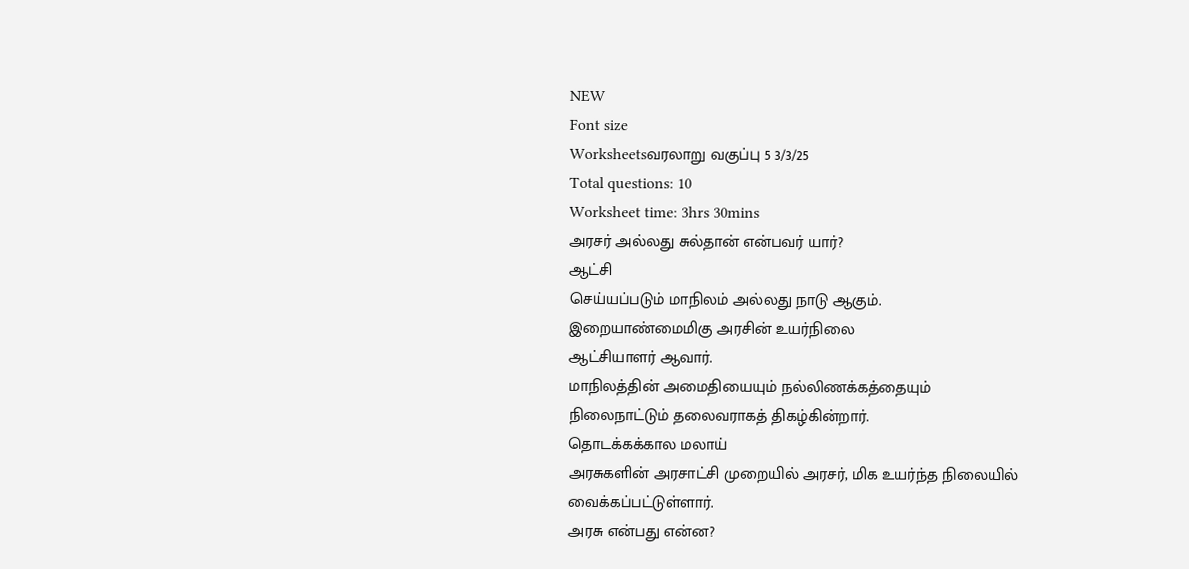NEW
Font size
Worksheetsவரலாறு வகுப்பு 5 3/3/25
Total questions: 10
Worksheet time: 3hrs 30mins
அரசர் அல்லது சுல்தான் என்பவர் யார்?
ஆட்சி
செய்யப்படும் மாநிலம் அல்லது நாடு ஆகும்.
இறையாண்மைமிகு அரசின் உயர்நிலை
ஆட்சியாளர் ஆவார்.
மாநிலத்தின் அமைதியையும் நல்லிணக்கத்தையும்
நிலைநாட்டும் தலைவராகத் திகழ்கின்றார்.
தொடக்கக்கால மலாய்
அரசுகளின் அரசாட்சி முறையில் அரசர், மிக உயர்ந்த நிலையில்
வைக்கப்பட்டுள்ளார்.
அரசு என்பது என்ன?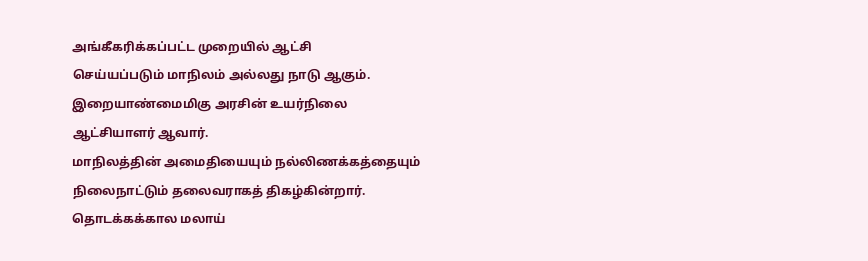அங்கீகரிக்கப்பட்ட முறையில் ஆட்சி
செய்யப்படும் மாநிலம் அல்லது நாடு ஆகும்.
இறையாண்மைமிகு அரசின் உயர்நிலை
ஆட்சியாளர் ஆவார்.
மாநிலத்தின் அமைதியையும் நல்லிணக்கத்தையும்
நிலைநாட்டும் தலைவராகத் திகழ்கின்றார்.
தொடக்கக்கால மலாய்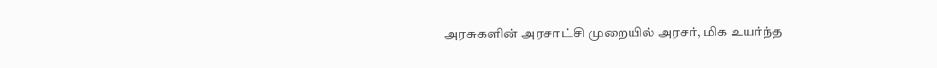அரசுகளின் அரசாட்சி முறையில் அரசர், மிக உயர்ந்த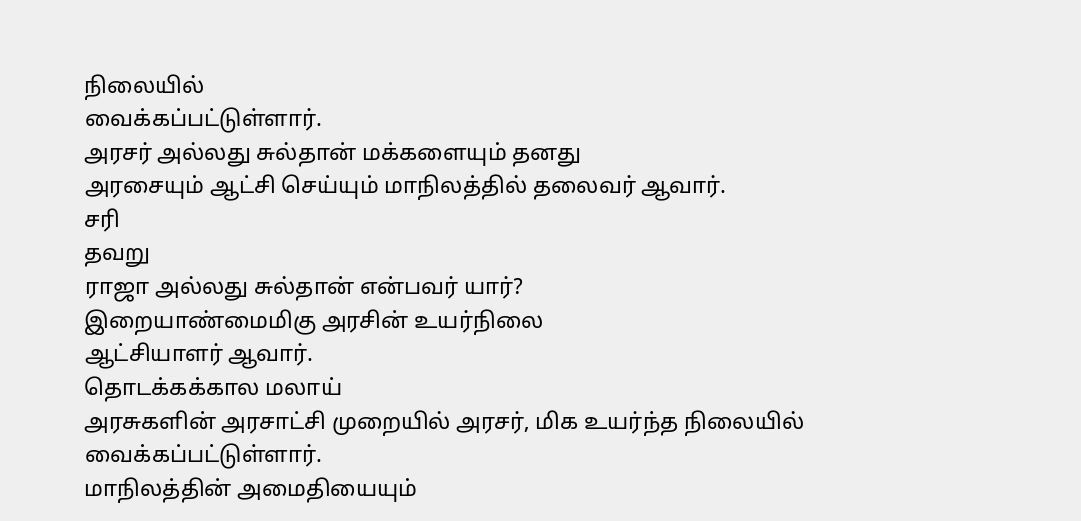நிலையில்
வைக்கப்பட்டுள்ளார்.
அரசர் அல்லது சுல்தான் மக்களையும் தனது
அரசையும் ஆட்சி செய்யும் மாநிலத்தில் தலைவர் ஆவார்.
சரி
தவறு
ராஜா அல்லது சுல்தான் என்பவர் யார்?
இறையாண்மைமிகு அரசின் உயர்நிலை
ஆட்சியாளர் ஆவார்.
தொடக்கக்கால மலாய்
அரசுகளின் அரசாட்சி முறையில் அரசர், மிக உயர்ந்த நிலையில்
வைக்கப்பட்டுள்ளார்.
மாநிலத்தின் அமைதியையும்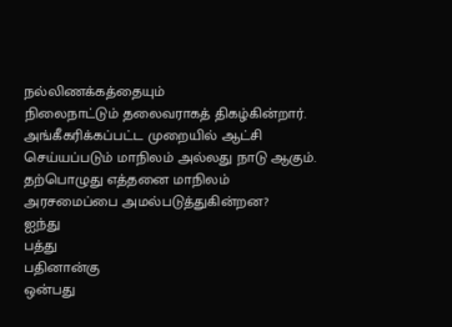நல்லிணக்கத்தையும்
நிலைநாட்டும் தலைவராகத் திகழ்கின்றார்.
அங்கீகரிக்கப்பட்ட முறையில் ஆட்சி
செய்யப்படும் மாநிலம் அல்லது நாடு ஆகும்.
தற்பொழுது எத்தனை மாநிலம்
அரசமைப்பை அமல்படுத்துகின்றன?
ஐந்து
பத்து
பதினான்கு
ஒன்பது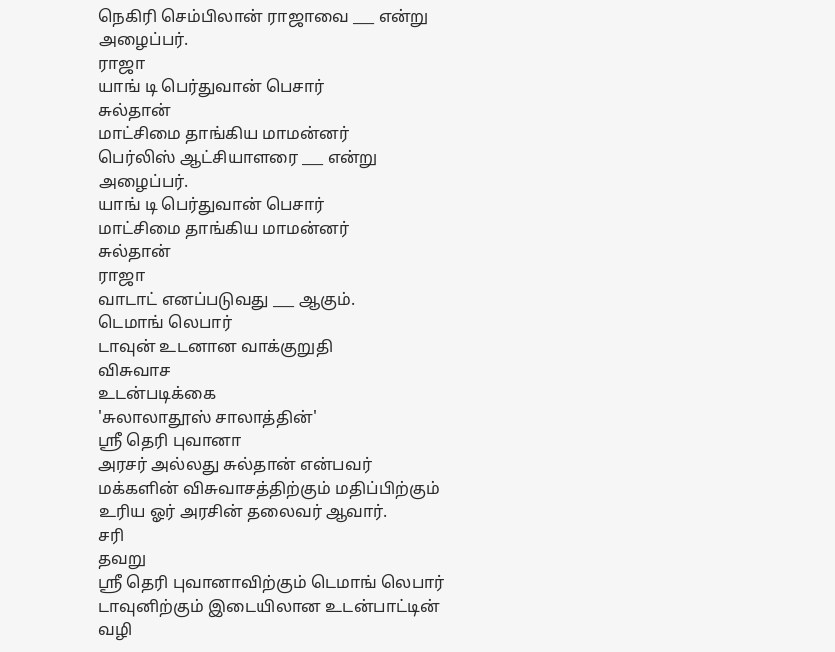நெகிரி செம்பிலான் ராஜாவை ___ என்று அழைப்பர்.
ராஜா
யாங் டி பெர்துவான் பெசார்
சுல்தான்
மாட்சிமை தாங்கிய மாமன்னர்
பெர்லிஸ் ஆட்சியாளரை ___ என்று அழைப்பர்.
யாங் டி பெர்துவான் பெசார்
மாட்சிமை தாங்கிய மாமன்னர்
சுல்தான்
ராஜா
வாடாட் எனப்படுவது ___ ஆகும்.
டெமாங் லெபார்
டாவுன் உடனான வாக்குறுதி
விசுவாச
உடன்படிக்கை
'சுலாலாதூஸ் சாலாத்தின்'
ஸ்ரீ தெரி புவானா
அரசர் அல்லது சுல்தான் என்பவர் மக்களின் விசுவாசத்திற்கும் மதிப்பிற்கும்
உரிய ஓர் அரசின் தலைவர் ஆவார்.
சரி
தவறு
ஸ்ரீ தெரி புவானாவிற்கும் டெமாங் லெபார்
டாவுனிற்கும் இடையிலான உடன்பாட்டின் வழி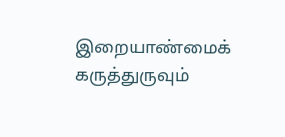இறையாண்மைக் கருத்துருவும்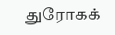துரோகக்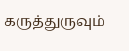கருத்துருவும்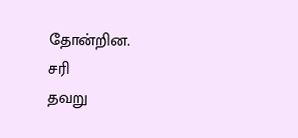தோன்றின.
சரி
தவறு